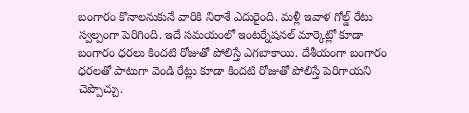బంగారం కొనాలనుకునే వారికి నిరాశే ఎదురైంది. మళ్లీ ఇవాళ గోల్డ్ రేటు స్వల్పంగా పెరిగింది. ఇదే సమయంలో ఇంటర్నేషనల్ మార్కెట్లో కూడా బంగారం ధరలు కిందటి రోజుతో పోలిస్తే ఎగబాకాయి. దేశీయంగా బంగారం ధరలతో పాటుగా వెండి రేట్లు కూడా కిందటి రోజుతో పోలిస్తే పెరిగాయని చెప్పొచ్చు.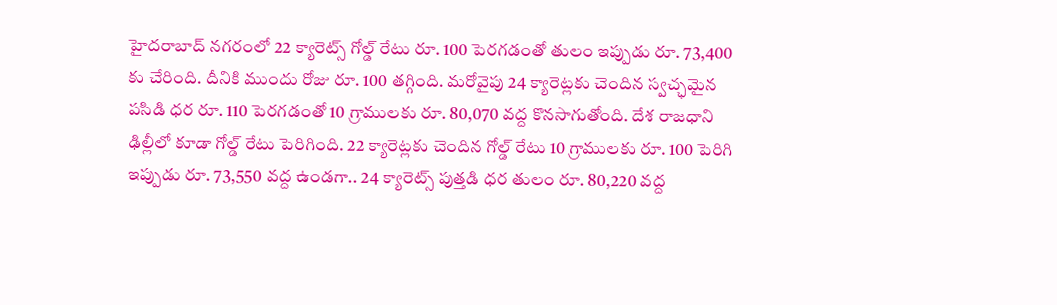హైదరాబాద్ నగరంలో 22 క్యారెట్స్ గోల్డ్ రేటు రూ. 100 పెరగడంతో తులం ఇప్పుడు రూ. 73,400 కు చేరింది. దీనికి ముందు రోజు రూ. 100 తగ్గింది. మరోవైపు 24 క్యారెట్లకు చెందిన స్వచ్ఛమైన పసిడి ధర రూ. 110 పెరగడంతో 10 గ్రాములకు రూ. 80,070 వద్ద కొనసాగుతోంది. దేశ రాజధాని ఢిల్లీలో కూడా గోల్డ్ రేటు పెరిగింది. 22 క్యారెట్లకు చెందిన గోల్డ్ రేటు 10 గ్రాములకు రూ. 100 పెరిగి ఇప్పుడు రూ. 73,550 వద్ద ఉండగా.. 24 క్యారెట్స్ పుత్తడి ధర తులం రూ. 80,220 వద్ద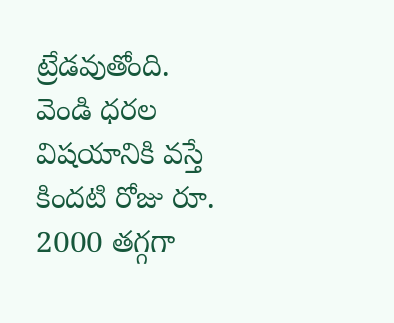ట్రేడవుతోంది.
వెండి ధరల విషయానికి వస్తే కిందటి రోజు రూ. 2000 తగ్గగా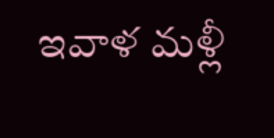ఇవాళ మళ్లీ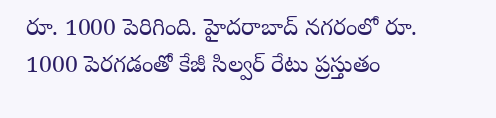రూ. 1000 పెరిగింది. హైదరాబాద్ నగరంలో రూ. 1000 పెరగడంతో కేజీ సిల్వర్ రేటు ప్రస్తుతం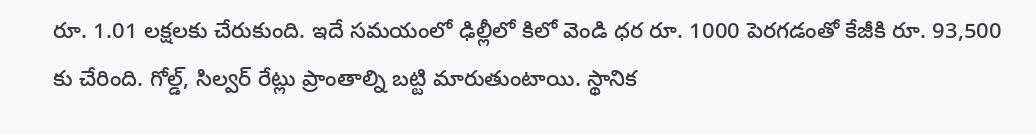రూ. 1.01 లక్షలకు చేరుకుంది. ఇదే సమయంలో ఢిల్లీలో కిలో వెండి ధర రూ. 1000 పెరగడంతో కేజీకి రూ. 93,500 కు చేరింది. గోల్డ్, సిల్వర్ రేట్లు ప్రాంతాల్ని బట్టి మారుతుంటాయి. స్థానిక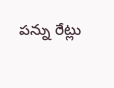పన్ను రేట్లు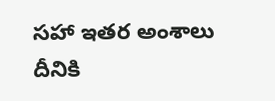సహా ఇతర అంశాలు దీనికి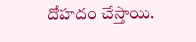దోహదం చేస్తాయి.